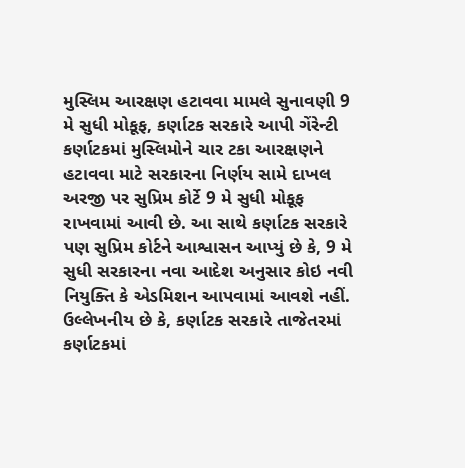મુસ્લિમ આરક્ષણ હટાવવા મામલે સુનાવણી 9 મે સુધી મોકૂફ, કર્ણાટક સરકારે આપી ગેંરેન્ટી
કર્ણાટકમાં મુસ્લિમોને ચાર ટકા આરક્ષણને હટાવવા માટે સરકારના નિર્ણય સામે દાખલ અરજી પર સુપ્રિમ કોર્ટે 9 મે સુધી મોકૂફ રાખવામાં આવી છે. આ સાથે કર્ણાટક સરકારે પણ સુપ્રિમ કોર્ટને આશ્વાસન આપ્યું છે કે, 9 મે સુધી સરકારના નવા આદેશ અનુસાર કોઇ નવી નિયુક્તિ કે એડમિશન આપવામાં આવશે નહીં.
ઉલ્લેખનીય છે કે, કર્ણાટક સરકારે તાજેતરમાં કર્ણાટકમાં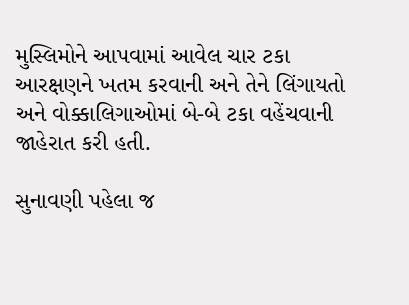મુસ્લિમોને આપવામાં આવેલ ચાર ટકા આરક્ષણને ખતમ કરવાની અને તેને લિંગાયતો અને વોક્કાલિગાઓમાં બે-બે ટકા વહેંચવાની જાહેરાત કરી હતી.

સુનાવણી પહેલા જ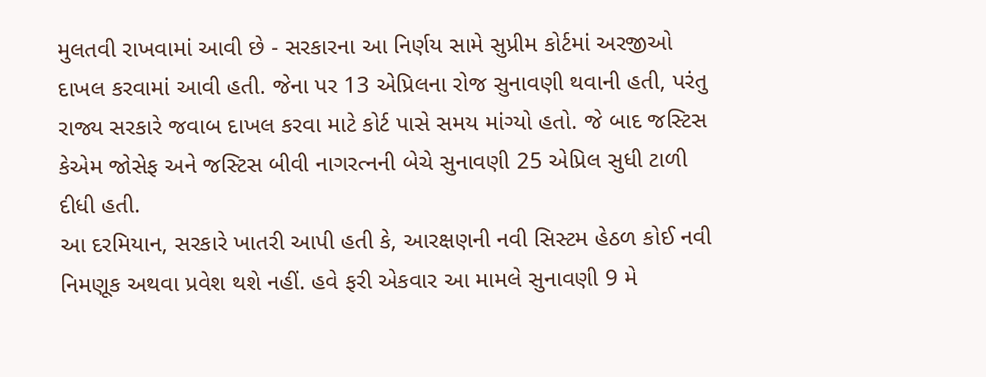મુલતવી રાખવામાં આવી છે - સરકારના આ નિર્ણય સામે સુપ્રીમ કોર્ટમાં અરજીઓ દાખલ કરવામાં આવી હતી. જેના પર 13 એપ્રિલના રોજ સુનાવણી થવાની હતી, પરંતુ રાજ્ય સરકારે જવાબ દાખલ કરવા માટે કોર્ટ પાસે સમય માંગ્યો હતો. જે બાદ જસ્ટિસ કેએમ જોસેફ અને જસ્ટિસ બીવી નાગરત્નની બેચે સુનાવણી 25 એપ્રિલ સુધી ટાળી દીધી હતી.
આ દરમિયાન, સરકારે ખાતરી આપી હતી કે, આરક્ષણની નવી સિસ્ટમ હેઠળ કોઈ નવી નિમણૂક અથવા પ્રવેશ થશે નહીં. હવે ફરી એકવાર આ મામલે સુનાવણી 9 મે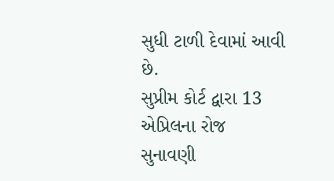સુધી ટાળી દેવામાં આવી છે.
સુપ્રીમ કોર્ટ દ્વારા 13 એપ્રિલના રોજ સુનાવણી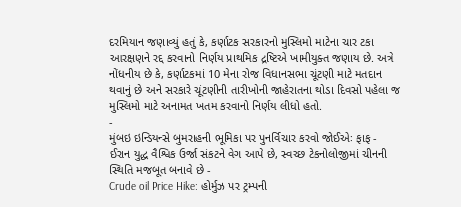દરમિયાન જણાવ્યું હતું કે, કર્ણાટક સરકારનો મુસ્લિમો માટેના ચાર ટકા આરક્ષણને રદ્દ કરવાનો નિર્ણય પ્રાથમિક દ્રષ્ટિએ ખામીયુક્ત જણાય છે. અત્રે નોંધનીય છે કે, કર્ણાટકમાં 10 મેના રોજ વિધાનસભા ચૂંટણી માટે મતદાન થવાનું છે અને સરકારે ચૂંટણીની તારીખોની જાહેરાતના થોડા દિવસો પહેલા જ મુસ્લિમો માટે અનામત ખતમ કરવાનો નિર્ણય લીધો હતો.
-
મુંબઇ ઇન્ડિયન્સે બુમરાહની ભૂમિકા પર પુનર્વિચાર કરવો જોઈએઃ ફાફ -
ઈરાન યુદ્ધ વૈશ્વિક ઉર્જા સંકટને વેગ આપે છે, સ્વચ્છ ટેકનોલોજીમાં ચીનની સ્થિતિ મજબૂત બનાવે છે -
Crude oil Price Hike: હોર્મુઝ પર ટ્રમ્પની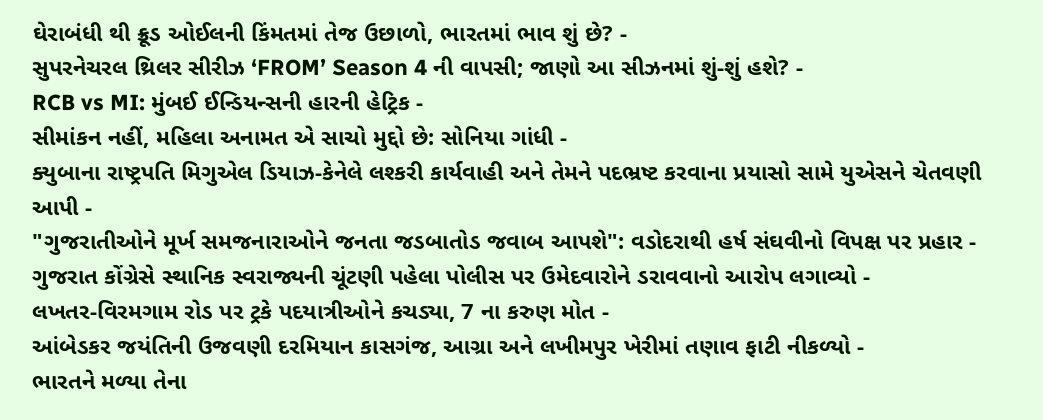ઘેરાબંધી થી ક્રૂડ ઓઈલની કિંમતમાં તેજ ઉછાળો, ભારતમાં ભાવ શું છે? -
સુપરનેચરલ થ્રિલર સીરીઝ ‘FROM’ Season 4 ની વાપસી; જાણો આ સીઝનમાં શું-શું હશે? -
RCB vs MI: મુંબઈ ઈન્ડિયન્સની હારની હેટ્રિક -
સીમાંકન નહીં, મહિલા અનામત એ સાચો મુદ્દો છે: સોનિયા ગાંધી -
ક્યુબાના રાષ્ટ્રપતિ મિગુએલ ડિયાઝ-કેનેલે લશ્કરી કાર્યવાહી અને તેમને પદભ્રષ્ટ કરવાના પ્રયાસો સામે યુએસને ચેતવણી આપી -
"ગુજરાતીઓને મૂર્ખ સમજનારાઓને જનતા જડબાતોડ જવાબ આપશે": વડોદરાથી હર્ષ સંઘવીનો વિપક્ષ પર પ્રહાર -
ગુજરાત કોંગ્રેસે સ્થાનિક સ્વરાજ્યની ચૂંટણી પહેલા પોલીસ પર ઉમેદવારોને ડરાવવાનો આરોપ લગાવ્યો -
લખતર-વિરમગામ રોડ પર ટ્રકે પદયાત્રીઓને કચડ્યા, 7 ના કરુણ મોત -
આંબેડકર જયંતિની ઉજવણી દરમિયાન કાસગંજ, આગ્રા અને લખીમપુર ખેરીમાં તણાવ ફાટી નીકળ્યો -
ભારતને મળ્યા તેના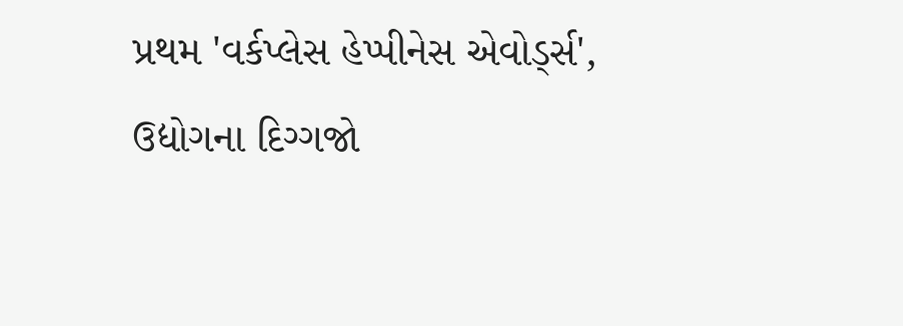પ્રથમ 'વર્કપ્લેસ હેપ્પીનેસ એવોર્ડ્સ', ઉદ્યોગના દિગ્ગજો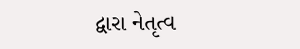દ્વારા નેતૃત્વ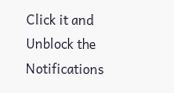Click it and Unblock the Notifications